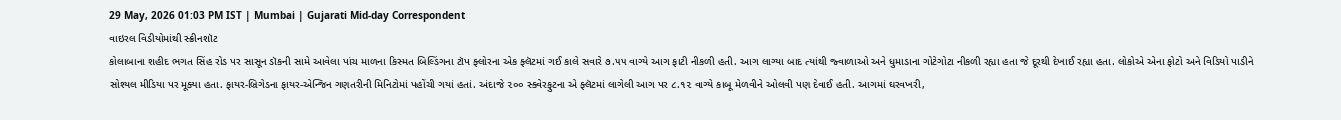29 May, 2026 01:03 PM IST | Mumbai | Gujarati Mid-day Correspondent
વાઇરલ વિડીયોમાંથી સ્ક્રીનશૉટ
કોલાબાના શહીદ ભગત સિંહ રોડ પર સાસૂન ડૉકની સામે આવેલા પાંચ માળના કિસ્મત બિલ્ડિંગના ટૉપ ફ્લોરના એક ફ્લૅટમાં ગઈ કાલે સવારે ૭.૫૫ વાગ્યે આગ ફાટી નીકળી હતી. આગ લાગ્યા બાદ ત્યાંથી જ્વાળાઓ અને ધુમાડાના ગોટેગોટા નીકળી રહ્યા હતા જે દૂરથી દેખાઈ રહ્યા હતા. લોકોએ એના ફોટો અને વિડિયો પાડીને સોશ્યલ મીડિયા પર મૂક્યા હતા. ફાયર-બ્રિગેડના ફાયર-એન્જિન ગણતરીની મિનિટોમાં પહોંચી ગયાં હતાં. અંદાજે ૨૦૦ સ્ક્વેરફુટના એ ફ્લૅટમાં લાગેલી આગ પર ૮.૧૨ વાગ્યે કાબૂ મેળવીને ઓલવી પણ દેવાઈ હતી. આગમાં ઘરવખરી,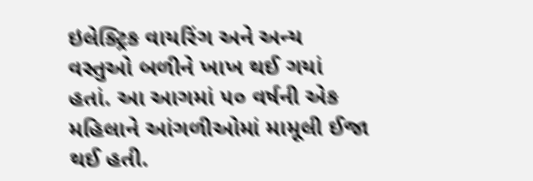ઇલેક્ટ્રિક વાયરિંગ અને અન્ય વસ્તુઓ બળીને ખાખ થઈ ગયાં હતાં. આ આગમાં ૫૦ વર્ષની એક મહિલાને આંગળીઓમાં મામૂલી ઈજા થઈ હતી.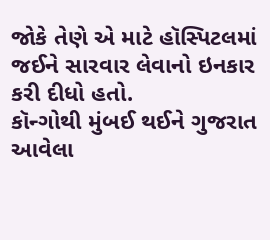જોકે તેણે એ માટે હૉસ્પિટલમાં જઈને સારવાર લેવાનો ઇનકાર કરી દીધો હતો.
કૉન્ગોથી મુંબઈ થઈને ગુજરાત આવેલા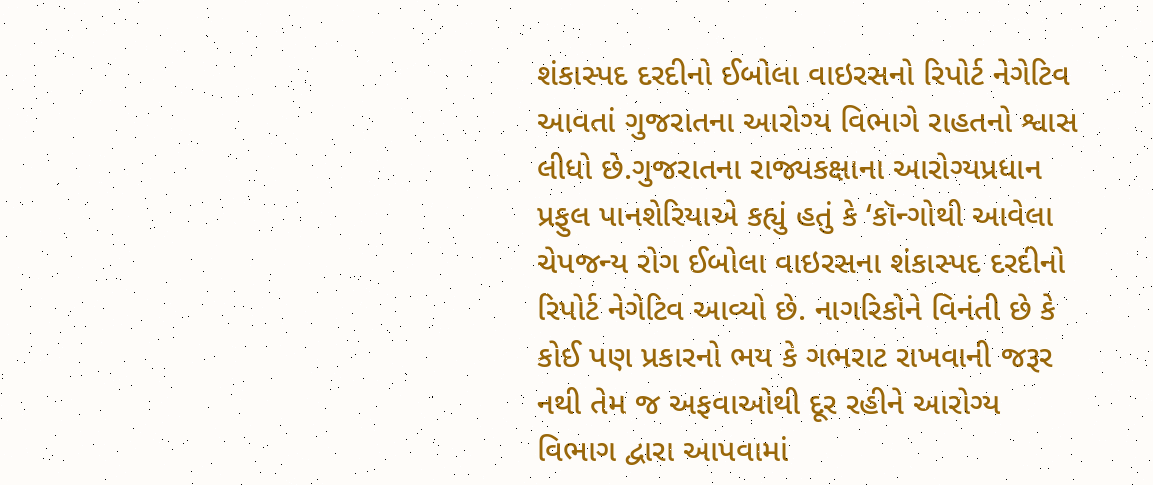શંકાસ્પદ દરદીનો ઈબોલા વાઇરસનો રિપોર્ટ નેગેટિવ આવતાં ગુજરાતના આરોગ્ય વિભાગે રાહતનો શ્વાસ લીધો છે.ગુજરાતના રાજ્યકક્ષાના આરોગ્યપ્રધાન પ્રફુલ પાનશેરિયાએ કહ્યું હતું કે ‘કૉન્ગોથી આવેલા ચેપજન્ય રોગ ઈબોલા વાઇરસના શંકાસ્પદ દરદીનો રિપોર્ટ નેગેટિવ આવ્યો છે. નાગરિકોને વિનંતી છે કે કોઈ પણ પ્રકારનો ભય કે ગભરાટ રાખવાની જરૂર નથી તેમ જ અફવાઓથી દૂર રહીને આરોગ્ય વિભાગ દ્વારા આપવામાં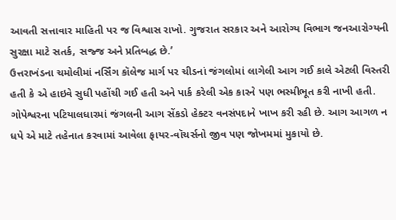આવતી સત્તાવાર માહિતી પર જ વિશ્વાસ રાખો. ગુજરાત સરકાર અને આરોગ્ય વિભાગ જનઆરોગ્યની સુરક્ષા માટે સતર્ક, સજ્જ અને પ્રતિબદ્ધ છે.’
ઉત્તરાખંડના ચમોલીમાં નર્સિંગ કૉલેજ માર્ગ પર ચીડનાં જંગલોમાં લાગેલી આગ ગઈ કાલે એટલી વિસ્તરી હતી કે એ હાઇવે સુધી પહોંચી ગઈ હતી અને પાર્ક કરેલી એક કારને પણ ભસ્મીભૂત કરી નાખી હતી. ગોપેશ્વરના પટિયાલધારમાં જંગલની આગ સેંકડો હેક્ટર વનસંપદાને ખાખ કરી રહી છે. આગ આગળ ન ધપે એ માટે તહેનાત કરવામાં આવેલા ફાયર-વૉચર્સનો જીવ પણ જોખમમાં મુકાયો છે.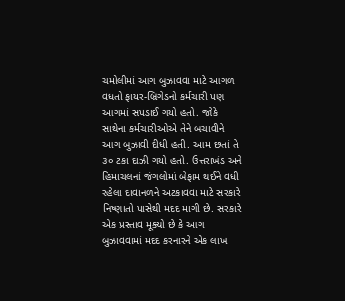ચમોલીમાં આગ બુઝાવવા માટે આગળ વધતો ફાયર-બ્રિગેડનો કર્મચારી પણ આગમાં સપડાઈ ગયો હતો. જોકે સાથેના કર્મચારીઓએ તેને બચાવીને આગ બુઝાવી દીધી હતી. આમ છતાં તે ૩૦ ટકા દાઝી ગયો હતો. ઉત્તરાખંડ અને હિમાચલનાં જંગલોમાં બેફામ થઈને વધી રહેલા દાવાનળને અટકાવવા માટે સરકારે નિષ્ણાતો પાસેથી મદદ માગી છે. સરકારે એક પ્રસ્તાવ મૂક્યો છે કે આગ બુઝાવવામાં મદદ કરનારને એક લાખ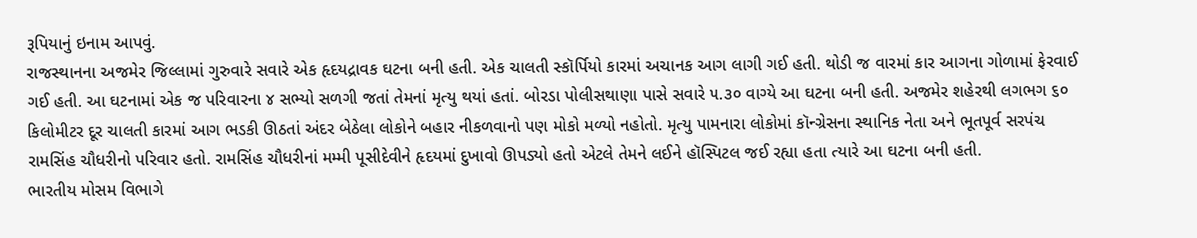રૂપિયાનું ઇનામ આપવું.
રાજસ્થાનના અજમેર જિલ્લામાં ગુરુવારે સવારે એક હૃદયદ્રાવક ઘટના બની હતી. એક ચાલતી સ્કૉર્પિયો કારમાં અચાનક આગ લાગી ગઈ હતી. થોડી જ વારમાં કાર આગના ગોળામાં ફેરવાઈ ગઈ હતી. આ ઘટનામાં એક જ પરિવારના ૪ સભ્યો સળગી જતાં તેમનાં મૃત્યુ થયાં હતાં. બોરડા પોલીસથાણા પાસે સવારે ૫.૩૦ વાગ્યે આ ઘટના બની હતી. અજમેર શહેરથી લગભગ ૬૦ કિલોમીટર દૂર ચાલતી કારમાં આગ ભડકી ઊઠતાં અંદર બેઠેલા લોકોને બહાર નીકળવાનો પણ મોકો મળ્યો નહોતો. મૃત્યુ પામનારા લોકોમાં કૉન્ગ્રેસના સ્થાનિક નેતા અને ભૂતપૂર્વ સરપંચ રામસિંહ ચૌધરીનો પરિવાર હતો. રામસિંહ ચૌધરીનાં મમ્મી પૂસીદેવીને હૃદયમાં દુખાવો ઊપડ્યો હતો એટલે તેમને લઈને હૉસ્પિટલ જઈ રહ્યા હતા ત્યારે આ ઘટના બની હતી.
ભારતીય મોસમ વિભાગે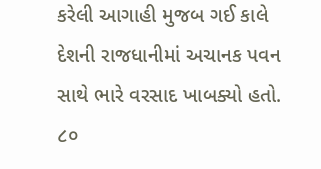કરેલી આગાહી મુજબ ગઈ કાલે દેશની રાજધાનીમાં અચાનક પવન સાથે ભારે વરસાદ ખાબક્યો હતો. ૮૦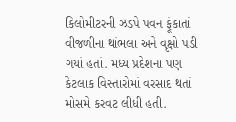કિલોમીટરની ઝડપે પવન ફૂંકાતાં વીજળીના થાંભલા અને વૃક્ષો પડી ગયાં હતાં. મધ્ય પ્રદેશના પણ કેટલાક વિસ્તારોમાં વરસાદ થતાં મોસમે કરવટ લીધી હતી.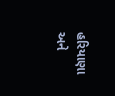હરિયાણા અને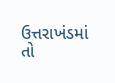ઉત્તરાખંડમાં તો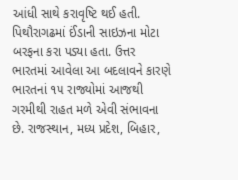આંધી સાથે કરાવૃષ્ટિ થઈ હતી. પિથૌરાગઢમાં ઈંડાની સાઇઝના મોટા બરફના કરા પડ્યા હતા. ઉત્તર ભારતમાં આવેલા આ બદલાવને કારણે ભારતનાં ૧૫ રાજ્યોમાં આજથી ગરમીથી રાહત મળે એવી સંભાવના છે. રાજસ્થાન, મધ્ય પ્રદેશ, બિહાર,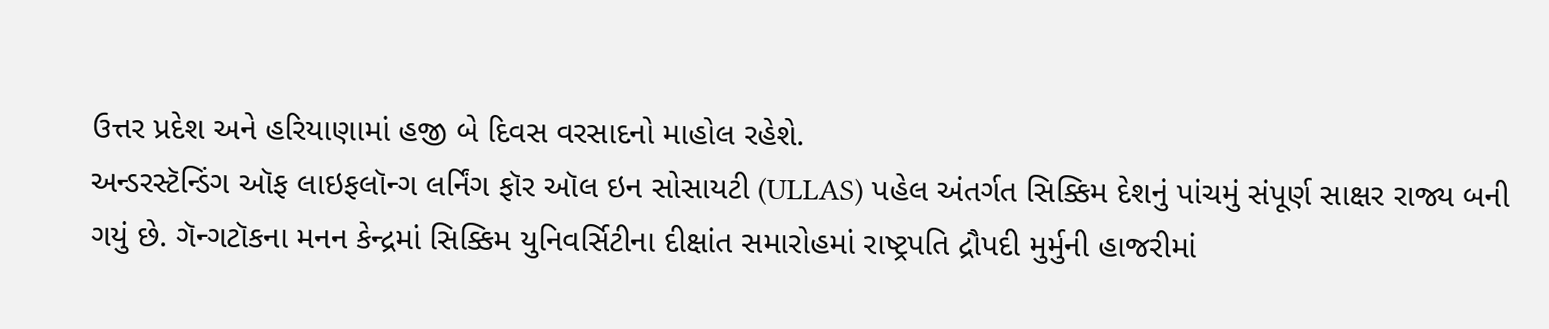ઉત્તર પ્રદેશ અને હરિયાણામાં હજી બે દિવસ વરસાદનો માહોલ રહેશે.
અન્ડરસ્ટૅન્ડિંગ ઑફ લાઇફલૉન્ગ લર્નિંગ ફૉર ઑલ ઇન સોસાયટી (ULLAS) પહેલ અંતર્ગત સિક્કિમ દેશનું પાંચમું સંપૂર્ણ સાક્ષર રાજ્ય બની ગયું છે. ગૅન્ગટૉકના મનન કેન્દ્રમાં સિક્કિમ યુનિવર્સિટીના દીક્ષાંત સમારોહમાં રાષ્ટ્રપતિ દ્રૌપદી મુર્મુની હાજરીમાં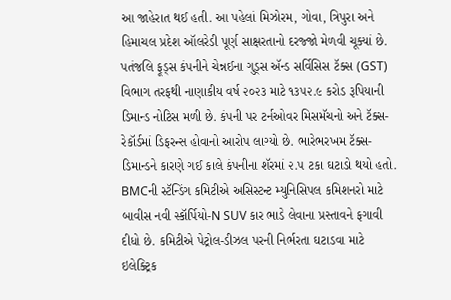આ જાહેરાત થઈ હતી. આ પહેલાં મિઝોરમ, ગોવા, ત્રિપુરા અને હિમાચલ પ્રદેશ ઑલરેડી પૂર્ણ સાક્ષરતાનો દરજ્જો મેળવી ચૂક્યાં છે.
પતંજલિ ફૂડ્સ કંપનીને ચેન્નઈના ગુડ્સ ઍન્ડ સર્વિસિસ ટૅક્સ (GST) વિભાગ તરફથી નાણાકીય વર્ષ ૨૦૨૩ માટે ૧૩૫૨.૯ કરોડ રૂપિયાની ડિમાન્ડ નોટિસ મળી છે. કંપની પર ટર્નઓવર મિસમૅચનો અને ટૅક્સ-રેકૉર્ડમાં ડિફરન્સ હોવાનો આરોપ લાગ્યો છે. ભારેભરખમ ટૅક્સ-ડિમાન્ડને કારણે ગઈ કાલે કંપનીના શૅરમાં ૨.૫ ટકા ઘટાડો થયો હતો.
BMCની સ્ટૅન્ડિંગ કમિટીએ અસિસ્ટન્ટ મ્યુનિસિપલ કમિશનરો માટે બાવીસ નવી સ્કૉર્પિયો-N SUV કાર ભાડે લેવાના પ્રસ્તાવને ફગાવી દીધો છે. કમિટીએ પેટ્રોલ-ડીઝલ પરની નિર્ભરતા ઘટાડવા માટે ઇલેક્ટ્રિક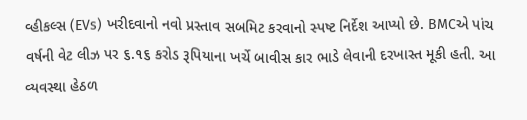વ્હીકલ્સ (EVs) ખરીદવાનો નવો પ્રસ્તાવ સબમિટ કરવાનો સ્પષ્ટ નિર્દેશ આપ્યો છે. BMCએ પાંચ વર્ષની વેટ લીઝ પર ૬.૧૬ કરોડ રૂપિયાના ખર્ચે બાવીસ કાર ભાડે લેવાની દરખાસ્ત મૂકી હતી. આ વ્યવસ્થા હેઠળ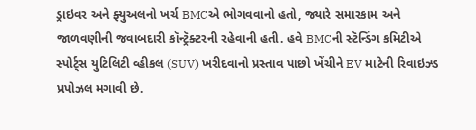ડ્રાઇવર અને ફ્યુઅલનો ખર્ચ BMCએ ભોગવવાનો હતો, જ્યારે સમારકામ અને જાળવણીની જવાબદારી કૉન્ટ્રૅક્ટરની રહેવાની હતી. હવે BMCની સ્ટૅન્ડિંગ કમિટીએ સ્પોર્ટ્સ યુટિલિટી વ્હીકલ (SUV) ખરીદવાનો પ્રસ્તાવ પાછો ખેંચીને EV માટેની રિવાઇઝ્ડ પ્રપોઝલ મગાવી છે.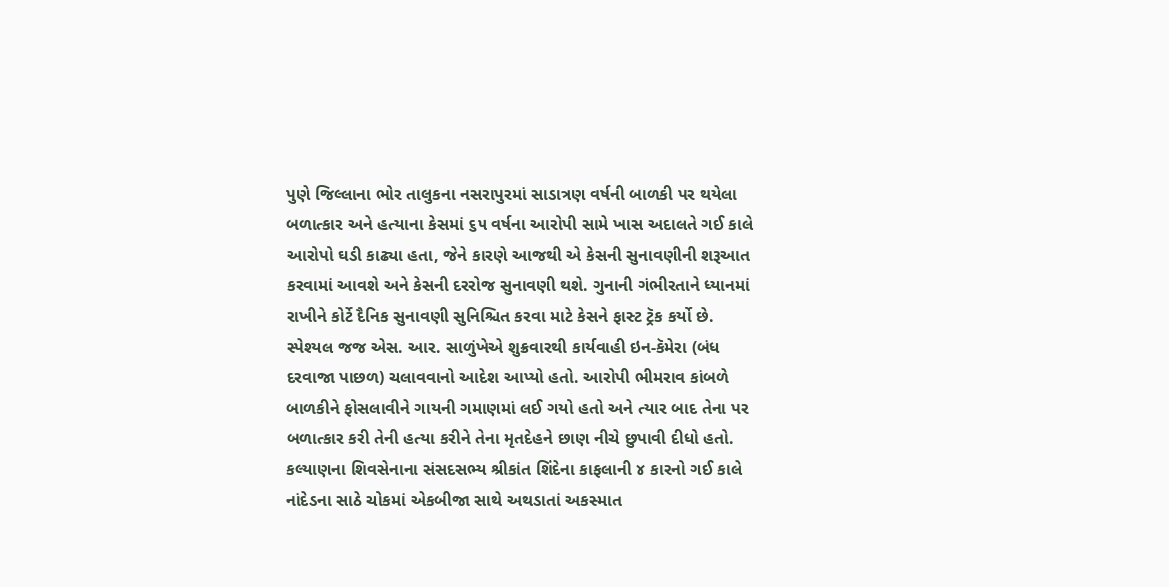પુણે જિલ્લાના ભોર તાલુકના નસરાપુરમાં સાડાત્રણ વર્ષની બાળકી પર થયેલા બળાત્કાર અને હત્યાના કેસમાં ૬૫ વર્ષના આરોપી સામે ખાસ અદાલતે ગઈ કાલે આરોપો ઘડી કાઢ્યા હતા, જેને કારણે આજથી એ કેસની સુનાવણીની શરૂઆત કરવામાં આવશે અને કેસની દરરોજ સુનાવણી થશે. ગુનાની ગંભીરતાને ધ્યાનમાં રાખીને કોર્ટે દૈનિક સુનાવણી સુનિશ્ચિત કરવા માટે કેસને ફાસ્ટ ટ્રૅક કર્યો છે. સ્પેશ્યલ જજ એસ. આર. સાળુંખેએ શુક્રવારથી કાર્યવાહી ઇન-કૅમેરા (બંધ દરવાજા પાછળ) ચલાવવાનો આદેશ આપ્યો હતો. આરોપી ભીમરાવ કાંબળે બાળકીને ફોસલાવીને ગાયની ગમાણમાં લઈ ગયો હતો અને ત્યાર બાદ તેના પર બળાત્કાર કરી તેની હત્યા કરીને તેના મૃતદેહને છાણ નીચે છુપાવી દીધો હતો.
કલ્યાણના શિવસેનાના સંસદસભ્ય શ્રીકાંત શિંદેના કાફલાની ૪ કારનો ગઈ કાલે નાંદેડના સાઠે ચોકમાં એકબીજા સાથે અથડાતાં અકસ્માત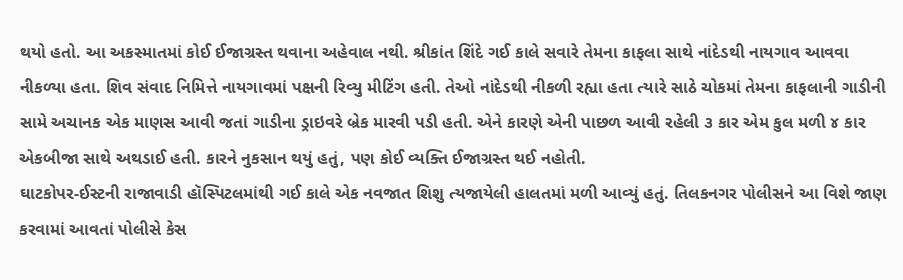થયો હતો. આ અકસ્માતમાં કોઈ ઈજાગ્રસ્ત થવાના અહેવાલ નથી. શ્રીકાંત શિંદે ગઈ કાલે સવારે તેમના કાફલા સાથે નાંદેડથી નાયગાવ આવવા નીકળ્યા હતા. શિવ સંવાદ નિમિત્તે નાયગાવમાં પક્ષની રિવ્યુ મીટિંગ હતી. તેઓ નાંદેડથી નીકળી રહ્યા હતા ત્યારે સાઠે ચોકમાં તેમના કાફલાની ગાડીની સામે અચાનક એક માણસ આવી જતાં ગાડીના ડ્રાઇવરે બ્રેક મારવી પડી હતી. એને કારણે એની પાછળ આવી રહેલી ૩ કાર એમ કુલ મળી ૪ કાર એકબીજા સાથે અથડાઈ હતી. કારને નુકસાન થયું હતું, પણ કોઈ વ્યક્તિ ઈજાગ્રસ્ત થઈ નહોતી.
ઘાટકોપર-ઈસ્ટની રાજાવાડી હૉસ્પિટલમાંથી ગઈ કાલે એક નવજાત શિશુ ત્યજાયેલી હાલતમાં મળી આવ્યું હતું. તિલકનગર પોલીસને આ વિશે જાણ કરવામાં આવતાં પોલીસે કેસ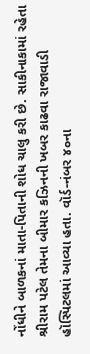નોંધીને બાળકનાં માતા-પિતાની શોધ ચાલુ કરી છે. સાકીનાકામાં રહેતા શ્રીરામ પટેલ તેમના બીમાર કઝિનની ખબર કાઢવા રાજાવાડી હૉસ્પિટલમાં આવ્યા હતા. વૉર્ડ-નંબર ૪૦ના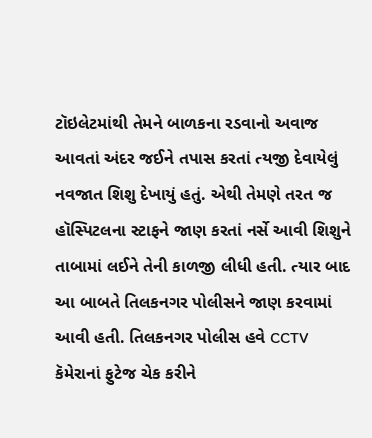ટૉઇલેટમાંથી તેમને બાળકના રડવાનો અવાજ આવતાં અંદર જઈને તપાસ કરતાં ત્યજી દેવાયેલું નવજાત શિશુ દેખાયું હતું. એથી તેમણે તરત જ હૉસ્પિટલના સ્ટાફને જાણ કરતાં નર્સે આવી શિશુને તાબામાં લઈને તેની કાળજી લીધી હતી. ત્યાર બાદ આ બાબતે તિલકનગર પોલીસને જાણ કરવામાં આવી હતી. તિલકનગર પોલીસ હવે CCTV કૅમેરાનાં ફુટેજ ચેક કરીને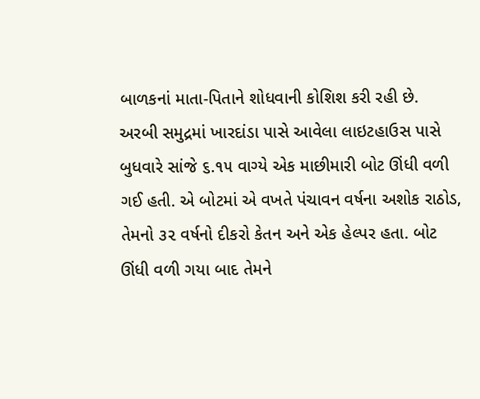બાળકનાં માતા-પિતાને શોધવાની કોશિશ કરી રહી છે.
અરબી સમુદ્રમાં ખારદાંડા પાસે આવેલા લાઇટહાઉસ પાસે બુધવારે સાંજે ૬.૧૫ વાગ્યે એક માછીમારી બોટ ઊંધી વળી ગઈ હતી. એ બોટમાં એ વખતે પંચાવન વર્ષના અશોક રાઠોડ, તેમનો ૩૨ વર્ષનો દીકરો કેતન અને એક હેલ્પર હતા. બોટ ઊંધી વળી ગયા બાદ તેમને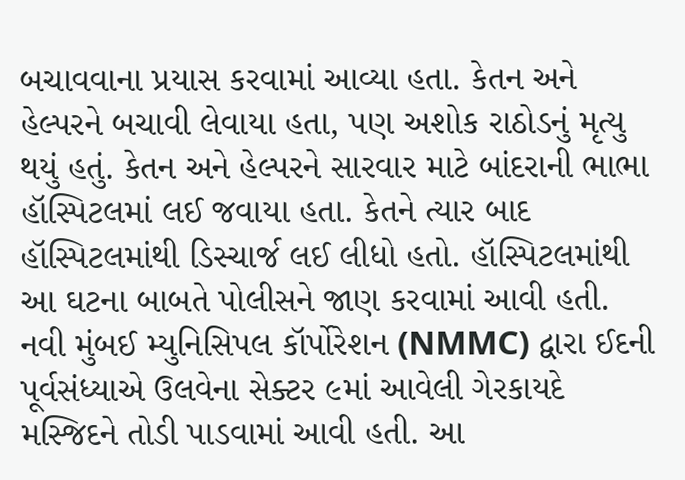બચાવવાના પ્રયાસ કરવામાં આવ્યા હતા. કેતન અને હેલ્પરને બચાવી લેવાયા હતા, પણ અશોક રાઠોડનું મૃત્યુ થયું હતું. કેતન અને હેલ્પરને સારવાર માટે બાંદરાની ભાભા હૉસ્પિટલમાં લઈ જવાયા હતા. કેતને ત્યાર બાદ હૉસ્પિટલમાંથી ડિસ્ચાર્જ લઈ લીધો હતો. હૉસ્પિટલમાંથી આ ઘટના બાબતે પોલીસને જાણ કરવામાં આવી હતી.
નવી મુંબઈ મ્યુનિસિપલ કૉર્પોરેશન (NMMC) દ્વારા ઈદની પૂર્વસંધ્યાએ ઉલવેના સેક્ટર ૯માં આવેલી ગેરકાયદે મસ્જિદને તોડી પાડવામાં આવી હતી. આ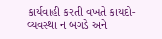કાર્યવાહી કરતી વખતે કાયદો-વ્યવસ્થા ન બગડે અને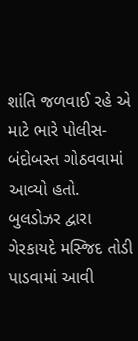શાંતિ જળવાઈ રહે એ માટે ભારે પોલીસ-બંદોબસ્ત ગોઠવવામાં આવ્યો હતો. બુલડોઝર દ્વારા ગેરકાયદે મસ્જિદ તોડી પાડવામાં આવી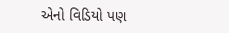એનો વિડિયો પણ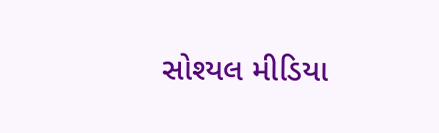સોશ્યલ મીડિયા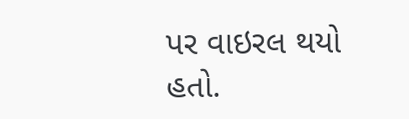પર વાઇરલ થયો હતો.